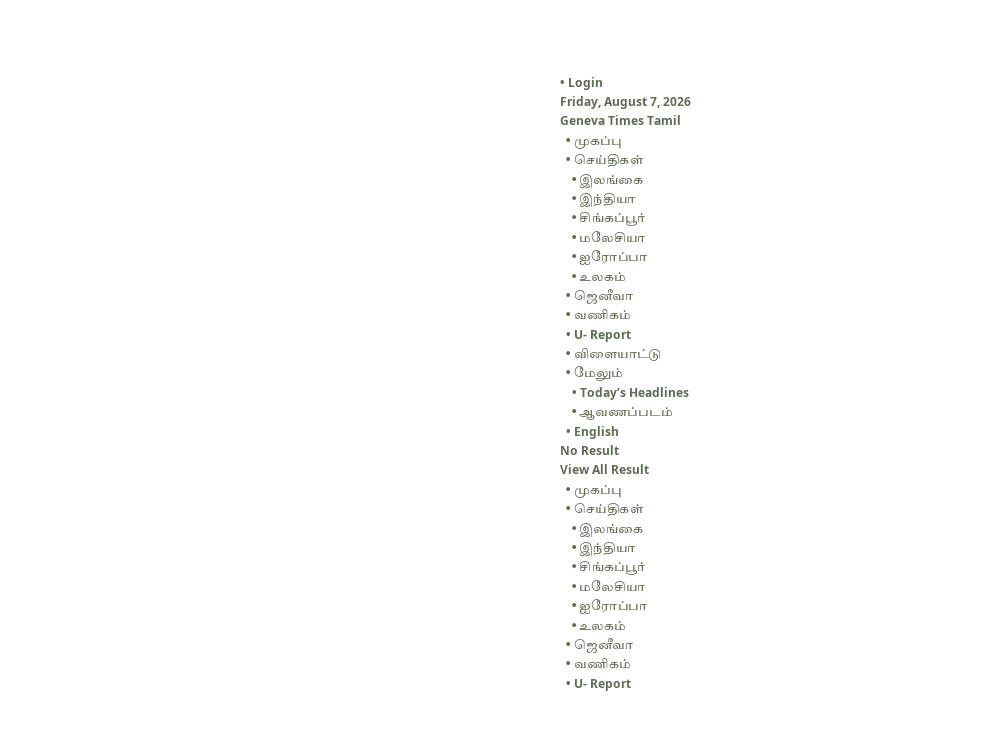• Login
Friday, August 7, 2026
Geneva Times Tamil
  • முகப்பு
  • செய்திகள்
    • இலங்கை
    • இந்தியா
    • சிங்கப்பூர்
    • மலேசியா
    • ஐரோப்பா
    • உலகம்
  • ஜெனீவா
  • வணிகம்
  • U- Report
  • விளையாட்டு
  • மேலும்
    • Today’s Headlines
    • ஆவணப்படம்
  • English
No Result
View All Result
  • முகப்பு
  • செய்திகள்
    • இலங்கை
    • இந்தியா
    • சிங்கப்பூர்
    • மலேசியா
    • ஐரோப்பா
    • உலகம்
  • ஜெனீவா
  • வணிகம்
  • U- Report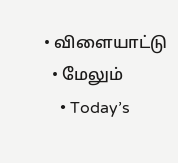• விளையாட்டு
  • மேலும்
    • Today’s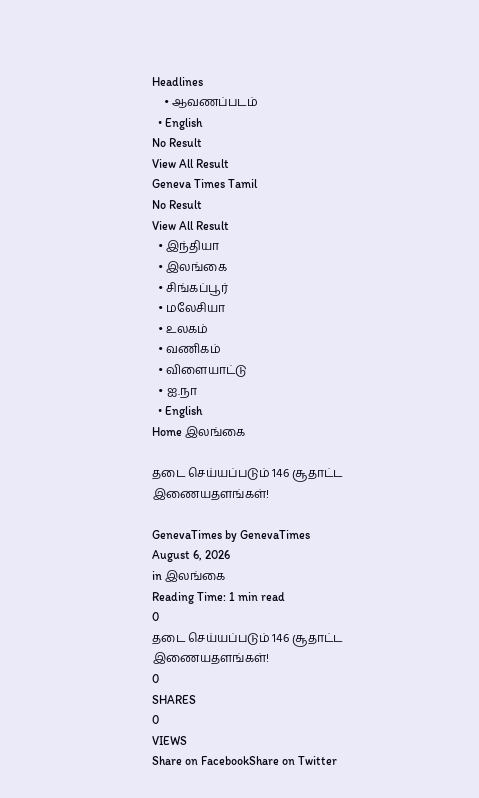Headlines
    • ஆவணப்படம்
  • English
No Result
View All Result
Geneva Times Tamil
No Result
View All Result
  • இந்தியா
  • இலங்கை
  • சிங்கப்பூர்
  • மலேசியா
  • உலகம்
  • வணிகம்
  • விளையாட்டு
  • ஐ.நா
  • English
Home இலங்கை

தடை செய்யப்படும் 146 சூதாட்ட இணையதளங்கள்!

GenevaTimes by GenevaTimes
August 6, 2026
in இலங்கை
Reading Time: 1 min read
0
தடை செய்யப்படும் 146 சூதாட்ட இணையதளங்கள்!
0
SHARES
0
VIEWS
Share on FacebookShare on Twitter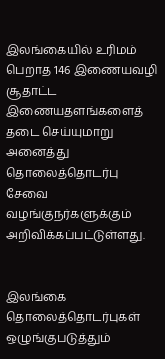இலங்கையில் உரிமம் பெறாத 146 இணையவழி சூதாட்ட இணையதளங்களைத் தடை செய்யுமாறு அனைத்து தொலைத்தொடர்பு சேவை வழங்குநர்களுக்கும் அறிவிக்கப்பட்டுள்ளது.


இலங்கை தொலைத்தொடர்புகள் ஒழுங்குபடுத்தும்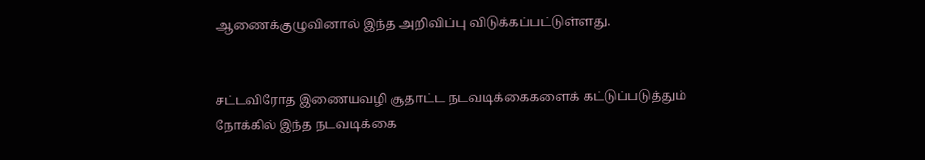ஆணைக்குழுவினால் இந்த அறிவிப்பு விடுக்கப்பட்டுள்ளது.


சட்டவிரோத இணையவழி சூதாட்ட நடவடிக்கைகளைக் கட்டுப்படுத்தும் நோக்கில் இந்த நடவடிக்கை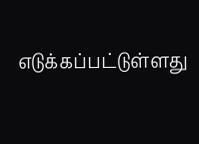எடுக்கப்பட்டுள்ளது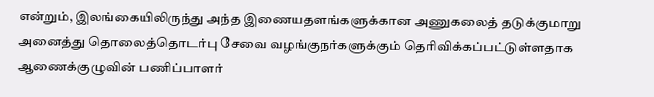என்றும், இலங்கையிலிருந்து அந்த இணையதளங்களுக்கான அணுகலைத் தடுக்குமாறு அனைத்து தொலைத்தொடர்பு சேவை வழங்குநர்களுக்கும் தெரிவிக்கப்பட்டுள்ளதாக ஆணைக்குழுவின் பணிப்பாளர்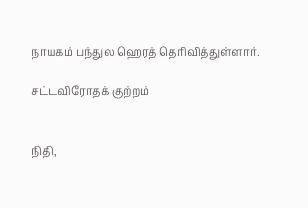நாயகம் பந்துல ஹெரத் தெரிவித்துள்ளார்.

சட்டவிரோதக் குற்றம்


நிதி,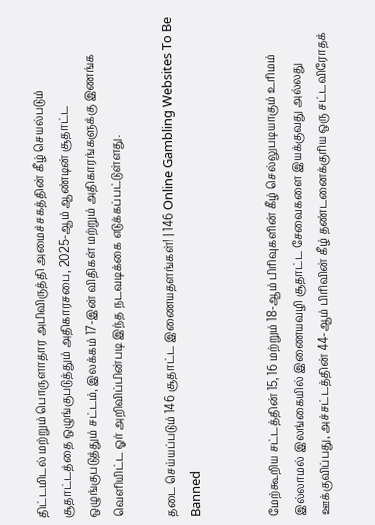திட்டமிடல் மற்றும் பொருளாதார அபிவிருத்தி அமைச்சகத்தின் கீழ் செயல்படும் சூதாட்டத்தை ஒழுங்குபடுத்தும் அதிகாரசபை, 2025-ஆம் ஆண்டின் சூதாட்ட ஒழுங்குபடுத்தும் சட்டம், இலக்கம் 17-இன் விதிகள் மற்றும் அதிகாரங்களுக்கு இணங்க வெளியிட்ட ஓர் அறிவிப்பின்படி இந்த நடவடிக்கை எடுக்கப்பட்டுள்ளது.

தடை செய்யப்படும் 146 சூதாட்ட இணையதளங்கள்! | 146 Online Gambling Websites To Be Banned


மேற்கூறிய சட்டத்தின் 15, 16 மற்றும் 18-ஆம் பிரிவுகளின் கீழ் செல்லுபடியாகும் உரிமம் இல்லாமல் இலங்கையில் இணையவழி சூதாட்ட சேவைகளை இயக்குவது அல்லது ஊக்குவிப்பது, அச்சட்டத்தின் 44-ஆம் பிரிவின் கீழ் தண்டனைக்குரிய ஒரு சட்டவிரோதக்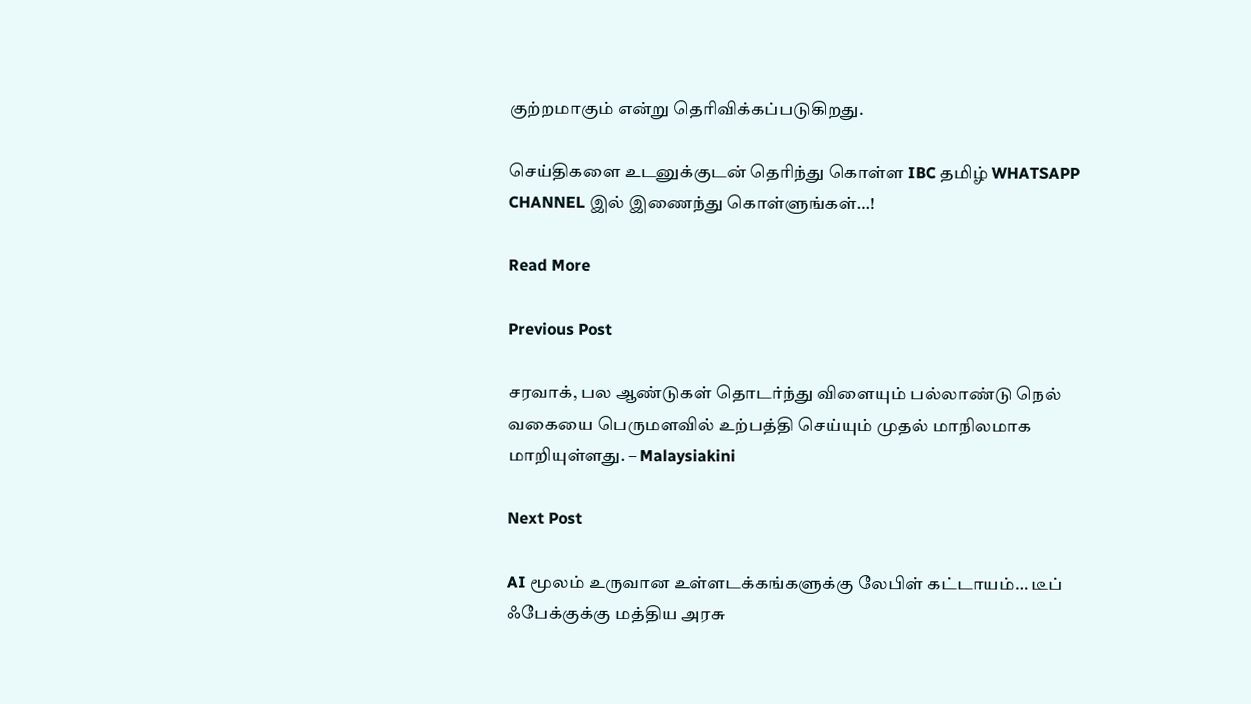குற்றமாகும் என்று தெரிவிக்கப்படுகிறது.

செய்திகளை உடனுக்குடன் தெரிந்து கொள்ள IBC தமிழ் WHATSAPP CHANNEL இல் இணைந்து கொள்ளுங்கள்…!

Read More

Previous Post

சரவாக், பல ஆண்டுகள் தொடர்ந்து விளையும் பல்லாண்டு நெல் வகையை பெருமளவில் உற்பத்தி செய்யும் முதல் மாநிலமாக மாறியுள்ளது. – Malaysiakini

Next Post

AI மூலம் உருவான உள்ளடக்கங்களுக்கு லேபிள் கட்டாயம்… டீப் ஃபேக்குக்கு மத்திய அரசு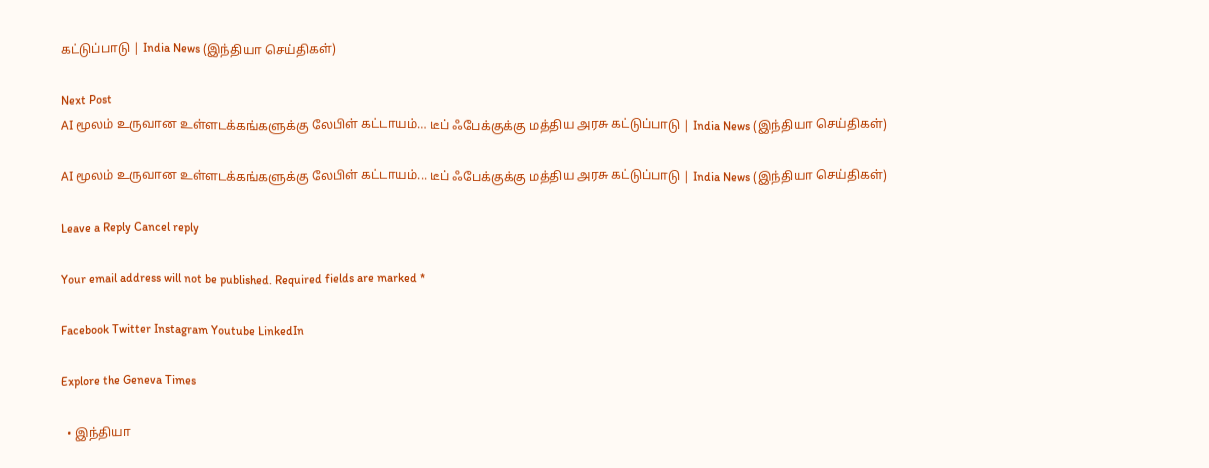கட்டுப்பாடு | India News (இந்தியா செய்திகள்)

Next Post
AI மூலம் உருவான உள்ளடக்கங்களுக்கு லேபிள் கட்டாயம்… டீப் ஃபேக்குக்கு மத்திய அரசு கட்டுப்பாடு | India News (இந்தியா செய்திகள்)

AI மூலம் உருவான உள்ளடக்கங்களுக்கு லேபிள் கட்டாயம்... டீப் ஃபேக்குக்கு மத்திய அரசு கட்டுப்பாடு | India News (இந்தியா செய்திகள்)

Leave a Reply Cancel reply

Your email address will not be published. Required fields are marked *

Facebook Twitter Instagram Youtube LinkedIn

Explore the Geneva Times

  • இந்தியா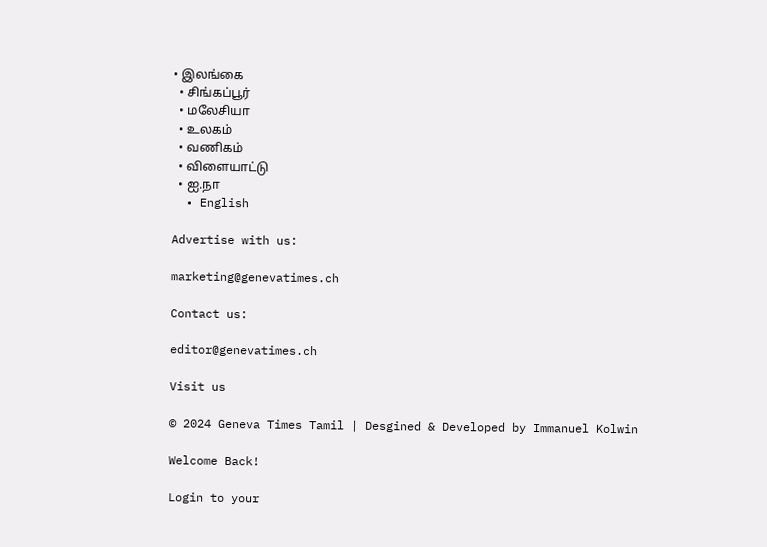• இலங்கை
  • சிங்கப்பூர்
  • மலேசியா
  • உலகம்
  • வணிகம்
  • விளையாட்டு
  • ஐ.நா
  • English

Advertise with us:

marketing@genevatimes.ch

Contact us:

editor@genevatimes.ch

Visit us

© 2024 Geneva Times Tamil | Desgined & Developed by Immanuel Kolwin

Welcome Back!

Login to your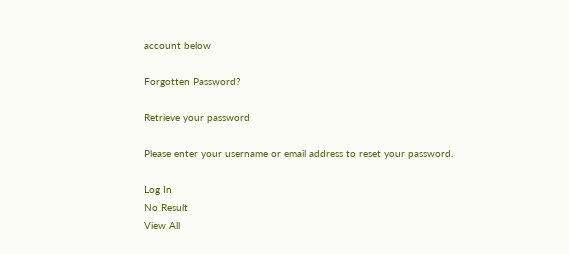account below

Forgotten Password?

Retrieve your password

Please enter your username or email address to reset your password.

Log In
No Result
View All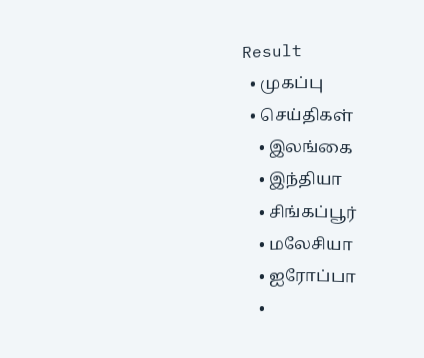Result
  • முகப்பு
  • செய்திகள்
    • இலங்கை
    • இந்தியா
    • சிங்கப்பூர்
    • மலேசியா
    • ஐரோப்பா
    •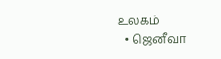உலகம்
  • ஜெனீவா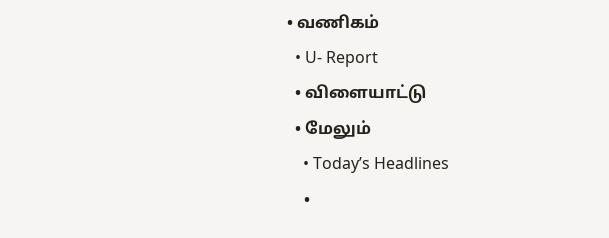• வணிகம்
  • U- Report
  • விளையாட்டு
  • மேலும்
    • Today’s Headlines
    •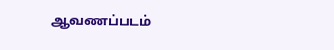ஆவணப்படம்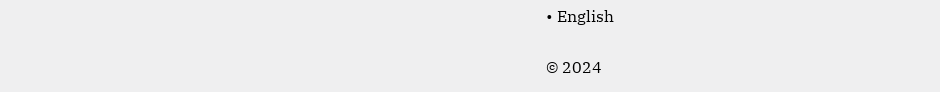• English

© 2024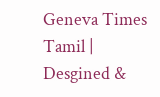Geneva Times Tamil | Desgined &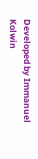Developed by Immanuel Kolwin